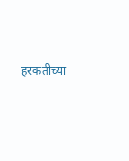हरकतीच्या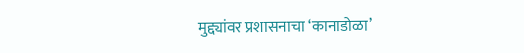मुद्द्यांवर प्रशासनाचा ‘कानाडोळा’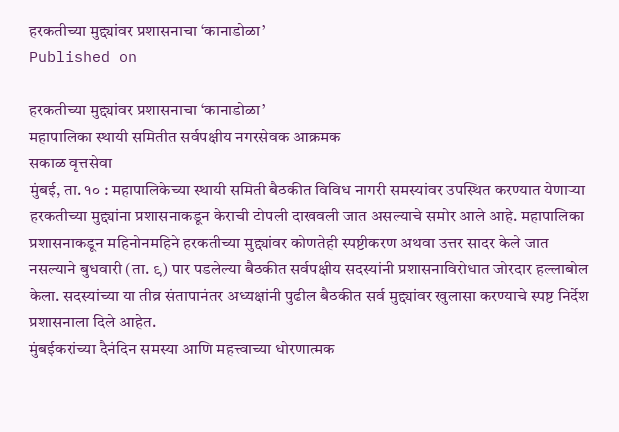हरकतीच्या मुद्द्यांवर प्रशासनाचा ‘कानाडोळा’
Published on

हरकतीच्या मुद्द्यांवर प्रशासनाचा ‘कानाडोळा’
महापालिका स्थायी समितीत सर्वपक्षीय नगरसेवक आक्रमक
सकाळ वृत्तसेवा
मुंबई, ता. १० : महापालिकेच्या स्थायी समिती बैठकीत विविध नागरी समस्यांवर उपस्थित करण्यात येणाऱ्या हरकतीच्या मुद्द्यांना प्रशासनाकडून केराची टोपली दाखवली जात असल्याचे समोर आले आहे. महापालिका प्रशासनाकडून महिनोनमहिने हरकतीच्या मुद्द्यांवर कोणतेही स्पष्टीकरण अथवा उत्तर सादर केले जात नसल्याने बुधवारी (ता. ९) पार पडलेल्या बैठकीत सर्वपक्षीय सदस्यांनी प्रशासनाविरोधात जोरदार हल्लाबोल केला. सदस्यांच्या या तीव्र संतापानंतर अध्यक्षांनी पुढील बैठकीत सर्व मुद्द्यांवर खुलासा करण्याचे स्पष्ट निर्देश प्रशासनाला दिले आहेत.
मुंबईकरांच्या दैनंदिन समस्या आणि महत्त्वाच्या धोरणात्मक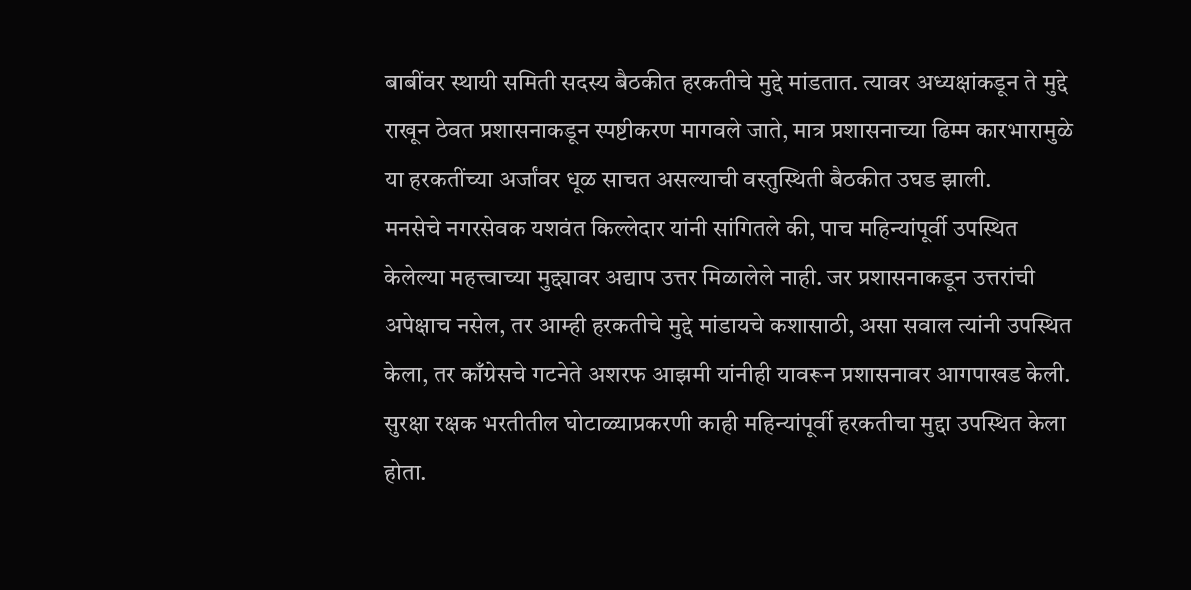बाबींवर स्थायी समिती सदस्य बैठकीत हरकतीचे मुद्दे मांडतात. त्यावर अध्यक्षांकडून ते मुद्दे राखून ठेवत प्रशासनाकडून स्पष्टीकरण मागवले जाते, मात्र प्रशासनाच्या ढिम्म कारभारामुळे या हरकतींच्या अर्जांवर धूळ साचत असल्याची वस्तुस्थिती बैठकीत उघड झाली.
मनसेचे नगरसेवक यशवंत किल्लेदार यांनी सांगितले की, पाच महिन्यांपूर्वी उपस्थित केलेल्या महत्त्वाच्या मुद्द्यावर अद्याप उत्तर मिळालेले नाही. जर प्रशासनाकडून उत्तरांची अपेक्षाच नसेल, तर आम्ही हरकतीचे मुद्दे मांडायचे कशासाठी, असा सवाल त्यांनी उपस्थित केला, तर काँग्रेसचे गटनेते अशरफ आझमी यांनीही यावरून प्रशासनावर आगपाखड केली.
सुरक्षा रक्षक भरतीतील घोटाळ्याप्रकरणी काही महिन्यांपूर्वी हरकतीचा मुद्दा उपस्थित केला होता.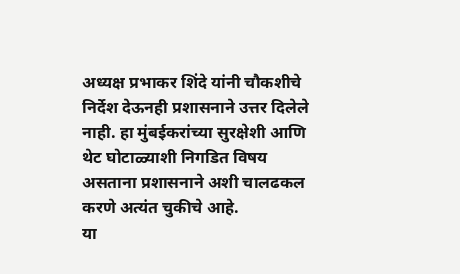अध्यक्ष प्रभाकर शिंदे यांनी चौकशीचे निर्देश देऊनही प्रशासनाने उत्तर दिलेले नाही. हा मुंबईकरांच्या सुरक्षेशी आणि थेट घोटाळ्याशी निगडित विषय असताना प्रशासनाने अशी चालढकल करणे अत्यंत चुकीचे आहे.
या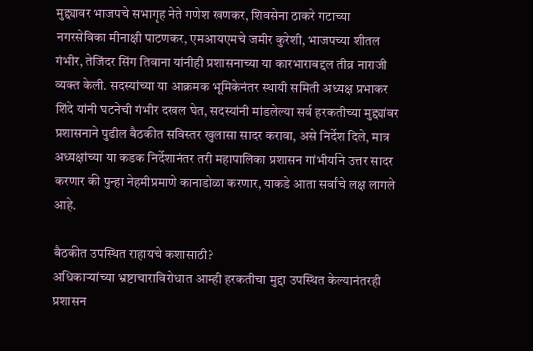मुद्द्यावर भाजपचे सभागृह नेते गणेश खणकर, शिवसेना ठाकरे गटाच्‍या नगरसेविका मीनाक्षी पाटणकर, एमआयएमचे जमीर कुरेशी, भाजपच्या शीतल गंभीर, तेजिंदर सिंग तिवाना यांनीही प्रशासनाच्या या कारभाराबद्दल तीव्र नाराजी व्यक्त केली. सदस्यांच्या या आक्रमक भूमिकेनंतर स्थायी समिती अध्यक्ष प्रभाकर शिंदे यांनी घटनेची गंभीर दखल घेत, सदस्यांनी मांडलेल्या सर्व हरकतीच्या मुद्द्यांवर प्रशासनाने पुढील बैठकीत सविस्तर खुलासा सादर करावा, असे निर्देश दिले, मात्र अध्यक्षांच्या या कडक निर्देशानंतर तरी महापालिका प्रशासन गांभीर्याने उत्तर सादर करणार की पुन्हा नेहमीप्रमाणे कानाडोळा करणार, याकडे आता सर्वांचे लक्ष लागले आहे.

बैठकीत उपस्थित राहायचे कशासाठी?
अधिकाऱ्यांच्या भ्रष्टाचाराविरोधात आम्ही हरकतीचा मुद्दा उपस्थित केल्यानंतरही प्रशासन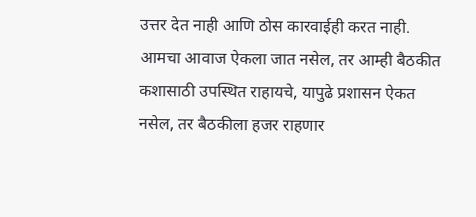उत्तर देत नाही आणि ठोस कारवाईही करत नाही. आमचा आवाज ऐकला जात नसेल, तर आम्ही बैठकीत कशासाठी उपस्थित राहायचे, यापुढे प्रशासन ऐकत नसेल, तर बैठकीला हजर राहणार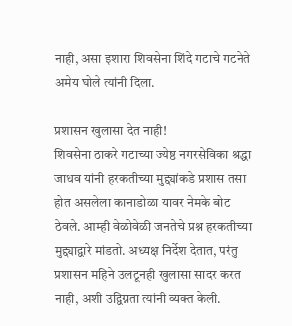नाही, असा इशारा शिवसेना शिंदे गटाचे गटनेते अमेय घोले त्यांनी दिला.

प्रशासन खुलासा देत नाही!
शिवसेना ठाकरे गटाच्या ज्येष्ठ नगरसेविका श्रद्धा जाधव यांनी हरकतीच्या मुद्द्यांकडे प्रशास तसा होत असलेला कानाडोळा यावर नेमके बोट ठेवले. आम्ही वेळोवेळी जनतेचे प्रश्न हरकतीच्या मुद्द्याद्वारे मांडतो. अध्यक्ष निर्देश देतात, परंतु प्रशासन महिने उलटूनही खुलासा सादर करत नाही, अशी उद्विग्नता त्यांनी व्यक्त केली.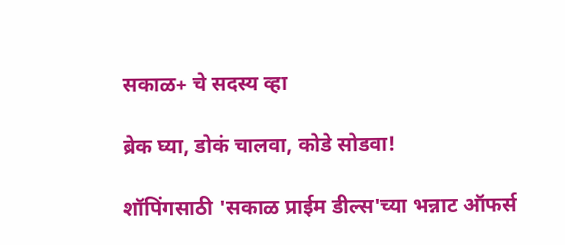सकाळ+ चे सदस्य व्हा

ब्रेक घ्या, डोकं चालवा, कोडे सोडवा!

शॉपिंगसाठी 'सकाळ प्राईम डील्स'च्या भन्नाट ऑफर्स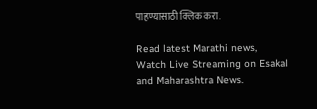पाहण्यासाठी क्लिक करा.

Read latest Marathi news, Watch Live Streaming on Esakal and Maharashtra News.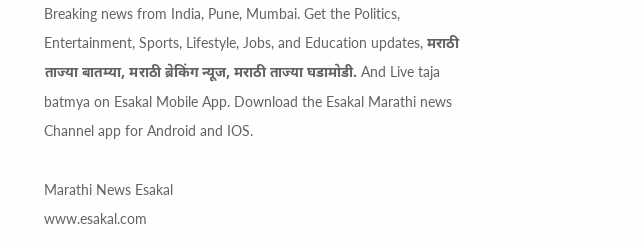Breaking news from India, Pune, Mumbai. Get the Politics, Entertainment, Sports, Lifestyle, Jobs, and Education updates, मराठी ताज्या बातम्या, मराठी ब्रेकिंग न्यूज, मराठी ताज्या घडामोडी. And Live taja batmya on Esakal Mobile App. Download the Esakal Marathi news Channel app for Android and IOS.

Marathi News Esakal
www.esakal.com